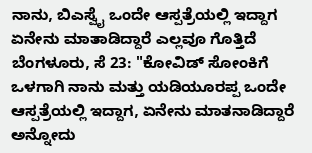ನಾನು, ಬಿಎಸ್ವೈ ಒಂದೇ ಆಸ್ಪತ್ರೆಯಲ್ಲಿ ಇದ್ದಾಗ ಏನೇನು ಮಾತಾಡಿದ್ದಾರೆ ಎಲ್ಲವೂ ಗೊತ್ತಿದೆ
ಬೆಂಗಳೂರು, ಸೆ 23: "ಕೋವಿಡ್ ಸೋಂಕಿಗೆ ಒಳಗಾಗಿ ನಾನು ಮತ್ತು ಯಡಿಯೂರಪ್ಪ ಒಂದೇ ಆಸ್ಪತ್ರೆಯಲ್ಲಿ ಇದ್ದಾಗ, ಏನೇನು ಮಾತನಾಡಿದ್ದಾರೆ ಅನ್ನೋದು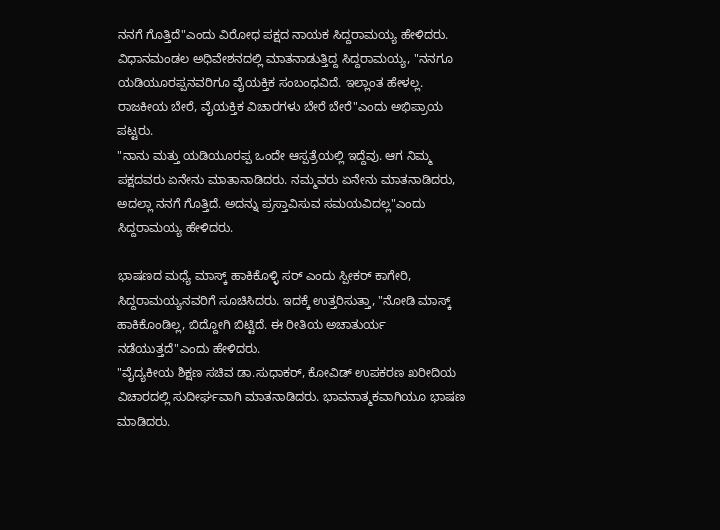ನನಗೆ ಗೊತ್ತಿದೆ"ಎಂದು ವಿರೋಧ ಪಕ್ಷದ ನಾಯಕ ಸಿದ್ದರಾಮಯ್ಯ ಹೇಳಿದರು.
ವಿಧಾನಮಂಡಲ ಅಧಿವೇಶನದಲ್ಲಿ ಮಾತನಾಡುತ್ತಿದ್ದ ಸಿದ್ದರಾಮಯ್ಯ, "ನನಗೂ ಯಡಿಯೂರಪ್ಪನವರಿಗೂ ವೈಯಕ್ತಿಕ ಸಂಬಂಧವಿದೆ. ಇಲ್ಲಾಂತ ಹೇಳಲ್ಲ. ರಾಜಕೀಯ ಬೇರೆ, ವೈಯಕ್ತಿಕ ವಿಚಾರಗಳು ಬೇರೆ ಬೇರೆ"ಎಂದು ಅಭಿಪ್ರಾಯ ಪಟ್ಟರು.
"ನಾನು ಮತ್ತು ಯಡಿಯೂರಪ್ಪ ಒಂದೇ ಆಸ್ಪತ್ರೆಯಲ್ಲಿ ಇದ್ದೆವು. ಆಗ ನಿಮ್ಮ ಪಕ್ಷದವರು ಏನೇನು ಮಾತಾನಾಡಿದರು. ನಮ್ಮವರು ಏನೇನು ಮಾತನಾಡಿದರು, ಅದಲ್ಲಾ ನನಗೆ ಗೊತ್ತಿದೆ. ಅದನ್ನು ಪ್ರಸ್ತಾವಿಸುವ ಸಮಯವಿದಲ್ಲ"ಎಂದು ಸಿದ್ದರಾಮಯ್ಯ ಹೇಳಿದರು.

ಭಾಷಣದ ಮಧ್ಯೆ ಮಾಸ್ಕ್ ಹಾಕಿಕೊಳ್ಳಿ ಸರ್ ಎಂದು ಸ್ಪೀಕರ್ ಕಾಗೇರಿ, ಸಿದ್ದರಾಮಯ್ಯನವರಿಗೆ ಸೂಚಿಸಿದರು. ಇದಕ್ಕೆ ಉತ್ತರಿಸುತ್ತಾ, "ನೋಡಿ ಮಾಸ್ಕ್ ಹಾಕಿಕೊಂಡಿಲ್ಲ, ಬಿದ್ದೋಗಿ ಬಿಟ್ಟಿದೆ. ಈ ರೀತಿಯ ಅಚಾತುರ್ಯ ನಡೆಯುತ್ತದೆ"ಎಂದು ಹೇಳಿದರು.
"ವೈದ್ಯಕೀಯ ಶಿಕ್ಷಣ ಸಚಿವ ಡಾ.ಸುಧಾಕರ್, ಕೋವಿಡ್ ಉಪಕರಣ ಖರೀದಿಯ ವಿಚಾರದಲ್ಲಿ ಸುದೀರ್ಘವಾಗಿ ಮಾತನಾಡಿದರು. ಭಾವನಾತ್ಮಕವಾಗಿಯೂ ಭಾಷಣ ಮಾಡಿದರು.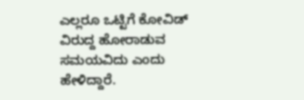ಎಲ್ಲರೂ ಒಟ್ಟಿಗೆ ಕೋವಿಡ್ ವಿರುದ್ದ ಹೋರಾಡುವ ಸಮಯವಿದು ಎಂದು ಹೇಳಿದ್ದಾರೆ.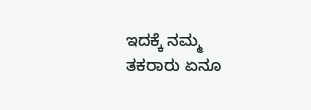ಇದಕ್ಕೆ ನಮ್ಮ ತಕರಾರು ಏನೂ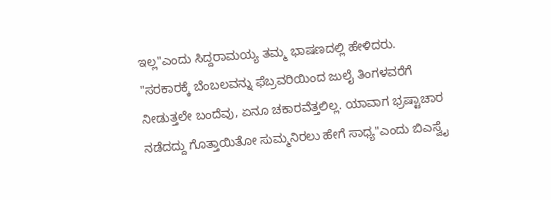ಇಲ್ಲ"ಎಂದು ಸಿದ್ದರಾಮಯ್ಯ ತಮ್ಮ ಭಾಷಣದಲ್ಲಿ ಹೇಳಿದರು.
"ಸರಕಾರಕ್ಕೆ ಬೆಂಬಲವನ್ನು ಫೆಬ್ರವರಿಯಿಂದ ಜುಲೈ ತಿಂಗಳವರೆಗೆ ನೀಡುತ್ತಲೇ ಬಂದೆವು, ಏನೂ ಚಕಾರವೆತ್ತಲಿಲ್ಲ. ಯಾವಾಗ ಭ್ರಷ್ಟಾಚಾರ ನಡೆದದ್ದು ಗೊತ್ತಾಯಿತೋ ಸುಮ್ಮನಿರಲು ಹೇಗೆ ಸಾಧ್ಯ"ಎಂದು ಬಿಎಸ್ವೈ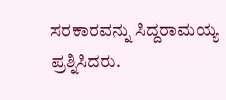ಸರಕಾರವನ್ನು ಸಿದ್ದರಾಮಯ್ಯ ಪ್ರಶ್ನಿಸಿದರು.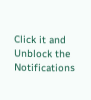Click it and Unblock the Notifications